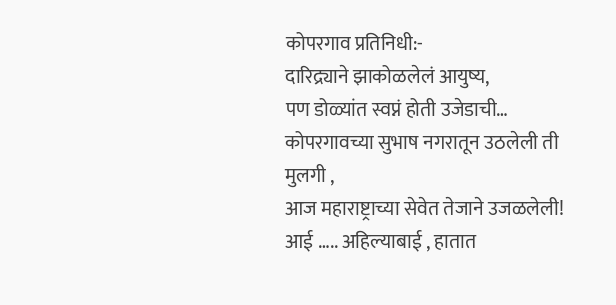कोपरगाव प्रतिनिधी:-
दारिद्र्याने झाकोळलेलं आयुष्य,
पण डोळ्यांत स्वप्नं होती उजेडाची…
कोपरगावच्या सुभाष नगरातून उठलेली ती मुलगी ,
आज महाराष्ट्राच्या सेवेत तेजाने उजळलेली!
आई ….. अहिल्याबाई , हातात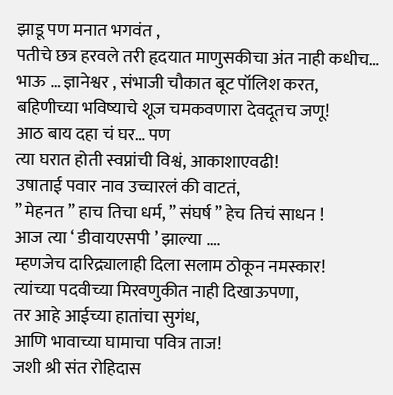झाडू पण मनात भगवंत ,
पतीचे छत्र हरवले तरी हृदयात माणुसकीचा अंत नाही कधीच…
भाऊ … ज्ञानेश्वर , संभाजी चौकात बूट पॉलिश करत,
बहिणीच्या भविष्याचे शूज चमकवणारा देवदूतच जणू!
आठ बाय दहा चं घर… पण
त्या घरात होती स्वप्नांची विश्वं, आकाशाएवढी!
उषाताई पवार नाव उच्चारलं की वाटतं,
” मेहनत ” हाच तिचा धर्म, ” संघर्ष ” हेच तिचं साधन !
आज त्या ‘ डीवायएसपी ’ झाल्या ….
म्हणजेच दारिद्र्यालाही दिला सलाम ठोकून नमस्कार!
त्यांच्या पदवीच्या मिरवणुकीत नाही दिखाऊपणा,
तर आहे आईच्या हातांचा सुगंध,
आणि भावाच्या घामाचा पवित्र ताज!
जशी श्री संत रोहिदास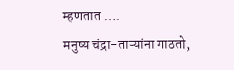म्हणतात ….
मनुष्य चंद्रा-ताऱ्यांना गाठतो,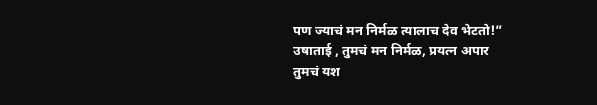पण ज्याचं मन निर्मळ त्यालाच देव भेटतो!”
उषाताई , तुमचं मन निर्मळ, प्रयत्न अपार
तुमचं यश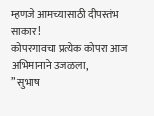म्हणजे आमच्यासाठी दीपस्तंभ साकार!
कोपरगावचा प्रत्येक कोपरा आज अभिमानाने उजळला,
” सुभाष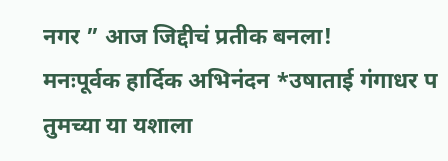नगर ” आज जिद्दीचं प्रतीक बनला!
मनःपूर्वक हार्दिक अभिनंदन *उषाताई गंगाधर प
तुमच्या या यशाला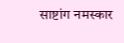साष्टांग नमस्कार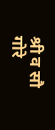श्री व सौ गोरे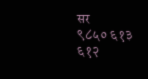सर
९८५० ६१३ ६१२